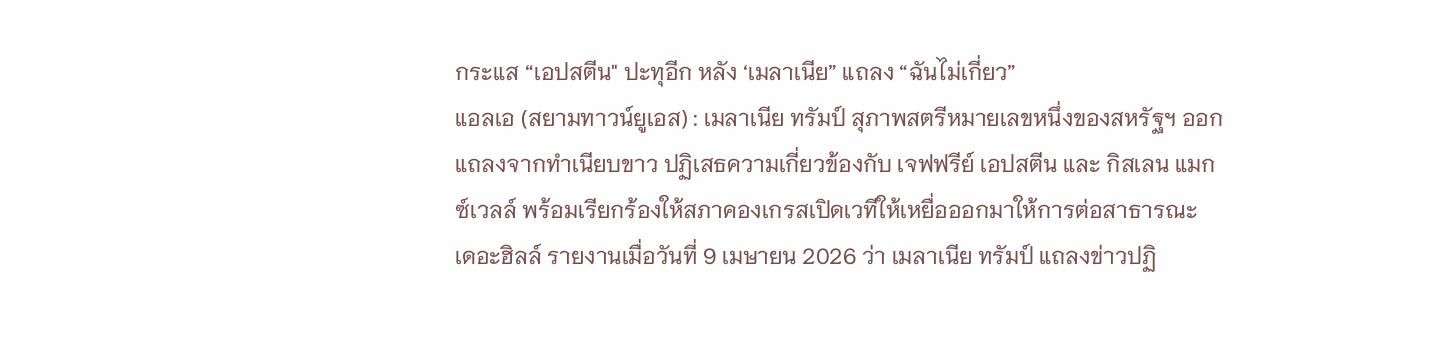กระแส “เอปสตีน" ปะทุอีก หลัง ‘เมลาเนีย” แถลง “ฉันไม่เกี่ยว”
แอลเอ (สยามทาวน์ยูเอส) : เมลาเนีย ทรัมป์ สุภาพสตรีหมายเลขหนึ่งของสหรัฐฯ ออกแถลงจากทำเนียบขาว ปฏิเสธความเกี่ยวข้องกับ เจฟฟรีย์ เอปสตีน และ กิสเลน แมกซ์เวลล์ พร้อมเรียกร้องให้สภาคองเกรสเปิดเวทีให้เหยื่อออกมาให้การต่อสาธารณะ
เดอะฮิลล์ รายงานเมื่อวันที่ 9 เมษายน 2026 ว่า เมลาเนีย ทรัมป์ แถลงข่าวปฏิ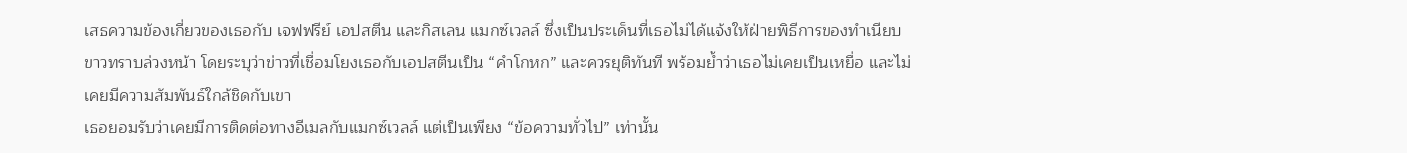เสธความข้องเกี่ยวของเธอกับ เจฟฟรีย์ เอปสตีน และกิสเลน แมกซ์เวลล์ ซึ่งเป็นประเด็นที่เธอไม่ได้แจ้งให้ฝ่ายพิธีการของทำเนียบขาวทราบล่วงหน้า โดยระบุว่าข่าวที่เชื่อมโยงเธอกับเอปสตีนเป็น “คำโกหก” และควรยุติทันที พร้อมย้ำว่าเธอไม่เคยเป็นเหยื่อ และไม่เคยมีความสัมพันธ์ใกล้ชิดกับเขา
เธอยอมรับว่าเคยมีการติดต่อทางอีเมลกับแมกซ์เวลล์ แต่เป็นเพียง “ข้อความทั่วไป” เท่านั้น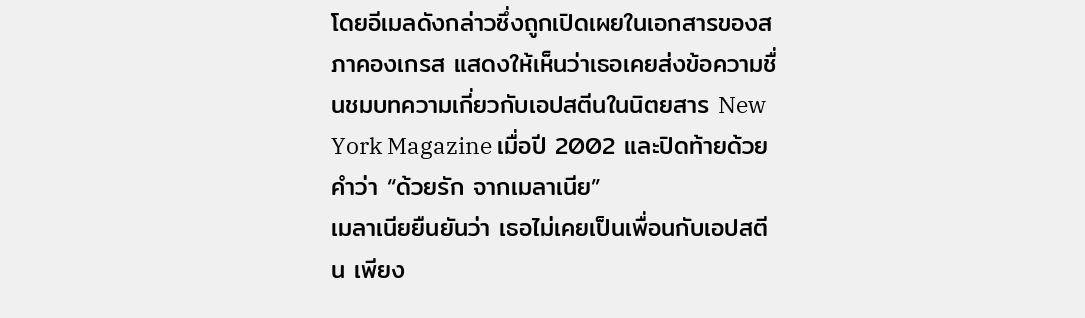โดยอีเมลดังกล่าวซึ่งถูกเปิดเผยในเอกสารของสภาคองเกรส แสดงให้เห็นว่าเธอเคยส่งข้อความชื่นชมบทความเกี่ยวกับเอปสตีนในนิตยสาร New York Magazine เมื่อปี 2002 และปิดท้ายด้วยคำว่า “ด้วยรัก จากเมลาเนีย”
เมลาเนียยืนยันว่า เธอไม่เคยเป็นเพื่อนกับเอปสตีน เพียง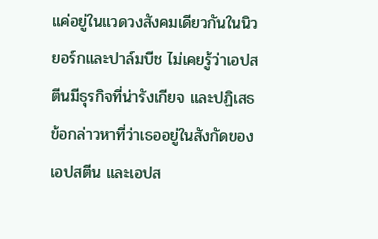แค่อยู่ในแวดวงสังคมเดียวกันในนิวยอร์กและปาล์มบีช ไม่เคยรู้ว่าเอปสตีนมีธุรกิจที่น่ารังเกียจ และปฏิเสธข้อกล่าวหาที่ว่าเธออยู่ในสังกัดของเอปสตีน และเอปส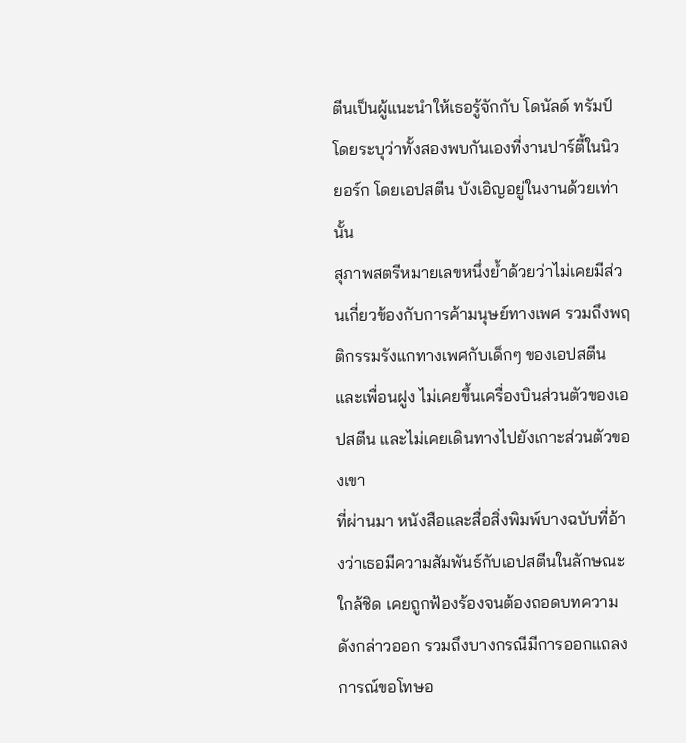ตีนเป็นผู้แนะนำให้เธอรู้จักกับ โดนัลด์ ทรัมป์ โดยระบุว่าทั้งสองพบกันเองที่งานปาร์ตี้ในนิวยอร์ก โดยเอปสตีน บังเอิญอยู่ในงานด้วยเท่านั้น
สุภาพสตรีหมายเลขหนึ่งย้ำด้วยว่าไม่เคยมีส่วนเกี่ยวข้องกับการค้ามนุษย์ทางเพศ รวมถึงพฤติกรรมรังแกทางเพศกับเด็กๆ ของเอปสตีนและเพื่อนฝูง ไม่เคยขึ้นเครื่องบินส่วนตัวของเอปสตีน และไม่เคยเดินทางไปยังเกาะส่วนตัวของเขา
ที่ผ่านมา หนังสือและสื่อสิ่งพิมพ์บางฉบับที่อ้างว่าเธอมีความสัมพันธ์กับเอปสตีนในลักษณะใกล้ชิด เคยถูกฟ้องร้องจนต้องถอดบทความดังกล่าวออก รวมถึงบางกรณีมีการออกแถลงการณ์ขอโทษอ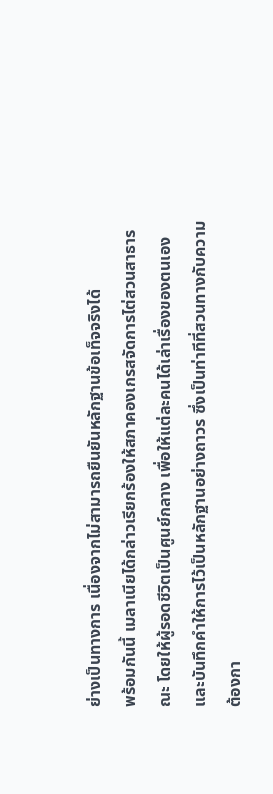ย่างเป็นทางการ เนื่องจากไม่สามารถยืนยันหลักฐานข้อเท็จจริงได้
พร้อมกันนี้ เมลาเนียได้กล่าวเรียกร้องให้สภาคองเกรสจัดการไต่สวนสาธารณะ โดยให้ผู้รอดชีวิตเป็นศูนย์กลาง เพื่อให้แต่ละคนได้เล่าเรื่องของตนเอง และบันทึกคำให้การไว้เป็นหลักฐานอย่างถาวร ซึ่งเป็นท่าทีที่สวนทางกับความต้องกา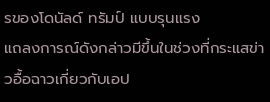รของโดนัลด์ ทรัมป์ แบบรุนแรง
แถลงการณ์ดังกล่าวมีขึ้นในช่วงที่กระแสข่าวอื้อฉาวเกี่ยวกับเอป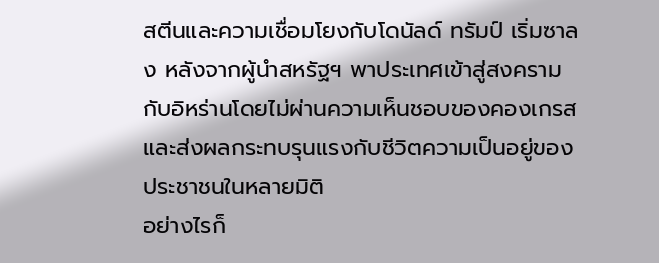สตีนและความเชื่อมโยงกับโดนัลด์ ทรัมป์ เริ่มซาลง หลังจากผู้นำสหรัฐฯ พาประเทศเข้าสู่สงครามกับอิหร่านโดยไม่ผ่านความเห็นชอบของคองเกรส และส่งผลกระทบรุนแรงกับชีวิตความเป็นอยู่ของประชาชนในหลายมิติ
อย่างไรก็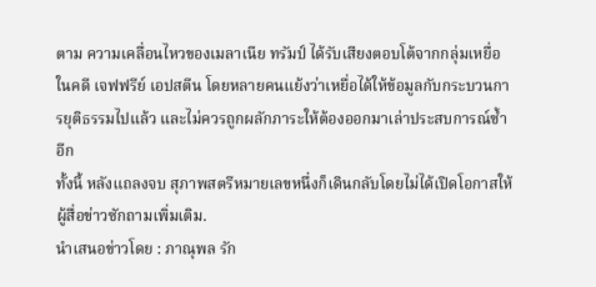ตาม ความเคลื่อนไหวของเมลาเนีย ทรัมป์ ได้รับเสียงตอบโต้จากกลุ่มเหยื่อในคดี เจฟฟรีย์ เอปสตีน โดยหลายคนแย้งว่าเหยื่อได้ให้ข้อมูลกับกระบวนการยุติธรรมไปแล้ว และไม่ควรถูกผลักภาระให้ต้องออกมาเล่าประสบการณ์ซ้ำอีก
ทั้งนี้ หลังแถลงจบ สุภาพสตรีหมายเลขหนึ่งก็เดินกลับโดยไม่ได้เปิดโอกาสให้ผู้สื่อข่าวซักถามเพิ่มเติม.
นำเสนอข่าวโดย : ภาณุพล รัก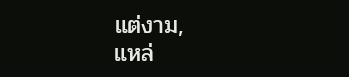แต่งาม,
แหล่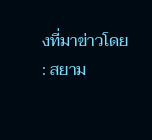งที่มาข่าวโดย : สยาม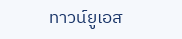ทาวน์ยูเอส